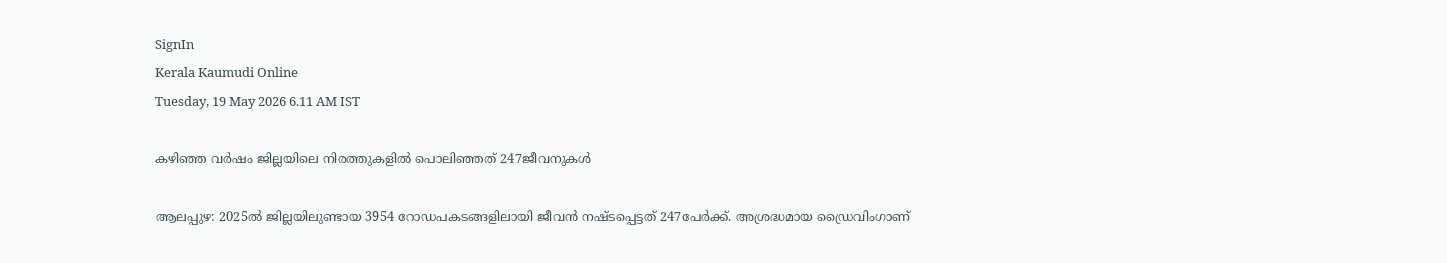SignIn
Kerala Kaumudi Online
Tuesday, 19 May 2026 6.11 AM IST

കഴിഞ്ഞ വർഷം ജില്ലയിലെ നിരത്തുകളിൽ പൊലിഞ്ഞത് 247ജീവനുകൾ

ആലപ്പുഴ: 2025ൽ ജില്ലയിലുണ്ടായ 3954 റോഡപകടങ്ങളിലായി ജീവൻ നഷ്ടപ്പെട്ടത് 247പേർക്ക്. അശ്രദ്ധമായ ഡ്രൈവിംഗാണ്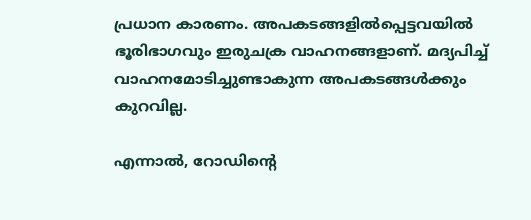പ്രധാന കാരണം. അപകടങ്ങളിൽപ്പെട്ടവയിൽ ഭൂരിഭാഗവും ഇരുചക്ര വാഹനങ്ങളാണ്. മദ്യപിച്ച് വാഹനമോടിച്ചുണ്ടാകുന്ന അപകടങ്ങൾക്കും കുറവില്ല.

എന്നാൽ, റോഡിന്റെ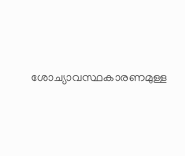ശോച്യാവസ്ഥകാരണമുള്ള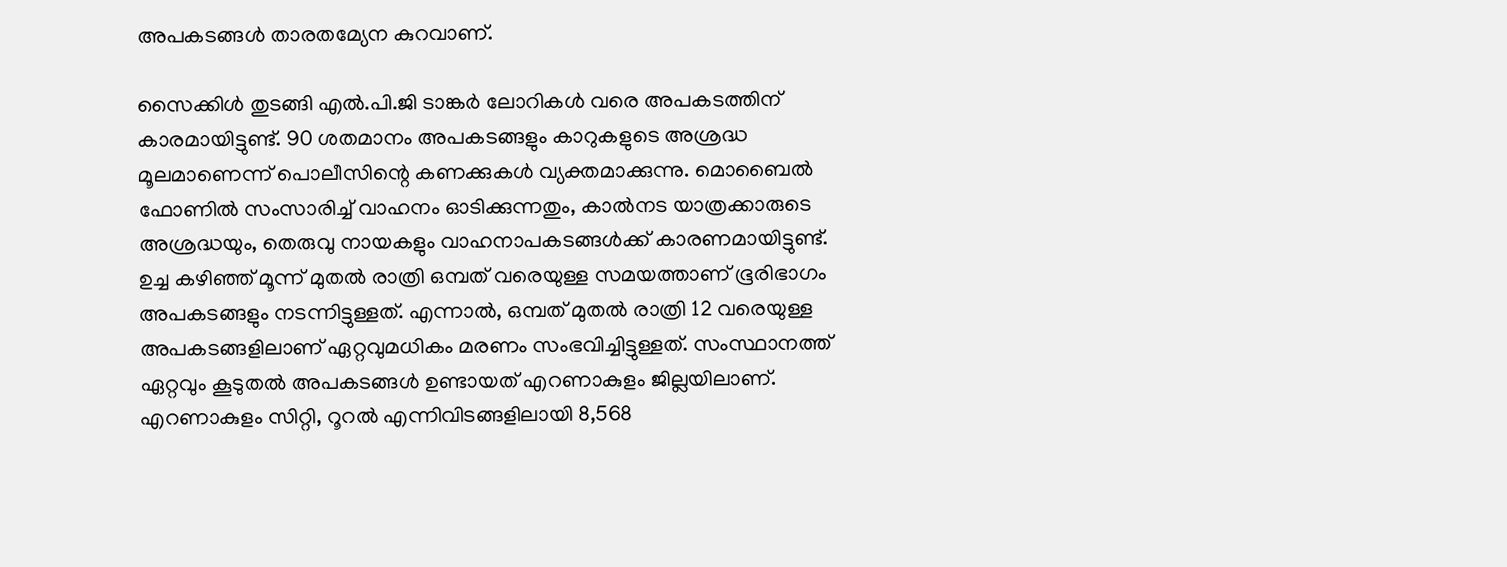അപകടങ്ങൾ താരതമ്യേന കുറവാണ്.

സൈക്കിൾ തുടങ്ങി എൽ.പി.ജി ടാങ്കർ ലോറികൾ വരെ അപകടത്തിന് കാരമായിട്ടുണ്ട്. 90 ശതമാനം അപകടങ്ങളും കാറുകളുടെ അശ്രദ്ധ മൂലമാണെന്ന് പൊലീസിന്റെ കണക്കുകൾ വ്യക്തമാക്കുന്നു. മൊബൈൽ ഫോണിൽ സംസാരിച്ച് വാഹനം ഓടിക്കുന്നതും, കാൽനട യാത്രക്കാരുടെ അശ്രദ്ധയും, തെരുവു നായകളും വാഹനാപകടങ്ങൾക്ക് കാരണമായിട്ടുണ്ട്. ഉച്ച കഴിഞ്ഞ് മൂന്ന് മുതൽ രാത്രി ഒമ്പത് വരെയുള്ള സമയത്താണ് ഭൂരിഭാഗം അപകടങ്ങളും നടന്നിട്ടുള്ളത്. എന്നാൽ, ഒമ്പത് മുതൽ രാത്രി 12 വരെയുള്ള അപകടങ്ങളിലാണ് ഏറ്റവുമധികം മരണം സംഭവിച്ചിട്ടുള്ളത്. സംസ്ഥാനത്ത് ഏറ്റവും കൂടുതൽ അപകടങ്ങൾ ഉണ്ടായത് എറണാകുളം ജില്ലയിലാണ്. എറണാകുളം സിറ്റി, റൂറൽ എന്നിവിടങ്ങളിലായി 8,568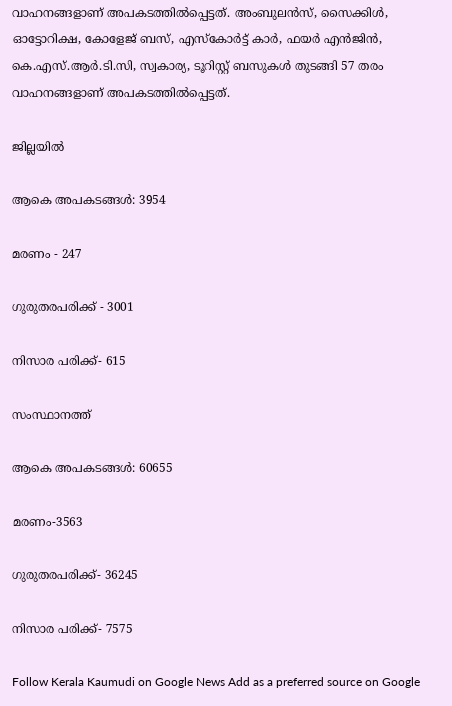വാഹനങ്ങളാണ് അപകടത്തിൽപ്പെട്ടത്. അംബുലൻസ്, സൈക്കിൾ, ഓട്ടോറിക്ഷ, കോളേജ് ബസ്, എസ്കോർട്ട് കാർ, ഫയർ എൻജിൻ, കെ.എസ്.ആർ.ടി.സി, സ്വകാര്യ, ടൂറിസ്റ്റ് ബസുകൾ തുടങ്ങി 57 തരം വാഹനങ്ങളാണ് അപകടത്തിൽപ്പെട്ടത്.

ജില്ലയിൽ

ആകെ അപകടങ്ങൾ: 3954

മരണം - 247

ഗുരുതരപരിക്ക് - 3001

നിസാര പരിക്ക്- 615

സംസ്ഥാനത്ത്

ആകെ അപകടങ്ങൾ: 60655

മരണം-3563

ഗുരുതരപരിക്ക്- 36245

നിസാര പരിക്ക്- 7575

Follow Kerala Kaumudi on Google News Add as a preferred source on Google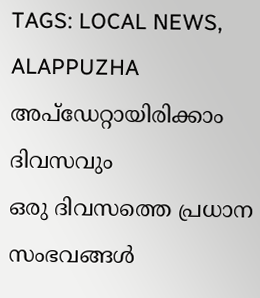TAGS: LOCAL NEWS, ALAPPUZHA
അപ്ഡേറ്റായിരിക്കാം ദിവസവും
ഒരു ദിവസത്തെ പ്രധാന സംഭവങ്ങൾ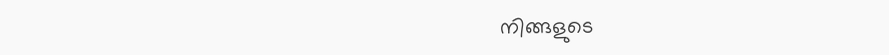നിങ്ങളുടെ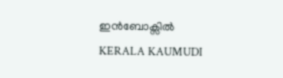ഇൻബോക്സിൽ
KERALA KAUMUDI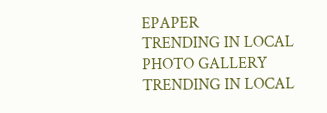EPAPER
TRENDING IN LOCAL
PHOTO GALLERY
TRENDING IN LOCAL